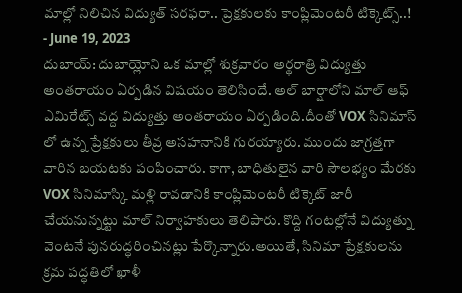మాల్లో నిలిచిన విద్యుత్ సరఫరా.. ప్రెక్షకులకు కాంప్లిమెంటరీ టిక్కెట్స్..!
- June 19, 2023
దుబాయ్: దుబాయ్లోని ఒక మాల్లో శుక్రవారం అర్థరాత్రి విద్యుత్తు అంతరాయం ఏర్పడిన విషయం తెలిసిందే. అల్ బార్షాలోని మాల్ ఆఫ్ ఎమిరేట్స్ వద్ద విద్యుత్తు అంతరాయం ఏర్పడింది.దీంతో VOX సినిమాస్ లో ఉన్న ప్రేక్షకులు తీవ్ర అసహనానికి గురయ్యారు. ముందు జాగ్రత్తగా వారిన బయటకు పంపించారు. కాగా, బాధితులైన వారి సౌలభ్యం మేరకు VOX సినిమాస్కి మళ్లి రావడానికి కాంప్లిమెంటరీ టిక్కెట్ జారీ చేయనున్నట్టు మాల్ నిర్వాహకులు తెలిపారు. కొద్ది గంటల్లోనే విద్యుత్ను వెంటనే పునరుద్ధరించినట్లు పేర్కొన్నారు.అయితే, సినిమా ప్రేక్షకులను క్రమ పద్ధతిలో ఖాళీ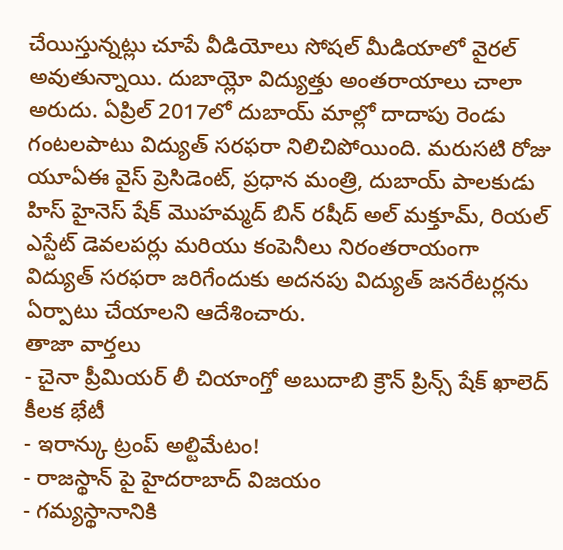చేయిస్తున్నట్లు చూపే వీడియోలు సోషల్ మీడియాలో వైరల్ అవుతున్నాయి. దుబాయ్లో విద్యుత్తు అంతరాయాలు చాలా అరుదు. ఏప్రిల్ 2017లో దుబాయ్ మాల్లో దాదాపు రెండు గంటలపాటు విద్యుత్ సరఫరా నిలిచిపోయింది. మరుసటి రోజు యూఏఈ వైస్ ప్రెసిడెంట్, ప్రధాన మంత్రి, దుబాయ్ పాలకుడు హిస్ హైనెస్ షేక్ మొహమ్మద్ బిన్ రషీద్ అల్ మక్తూమ్, రియల్ ఎస్టేట్ డెవలపర్లు మరియు కంపెనీలు నిరంతరాయంగా విద్యుత్ సరఫరా జరిగేందుకు అదనపు విద్యుత్ జనరేటర్లను ఏర్పాటు చేయాలని ఆదేశించారు.
తాజా వార్తలు
- చైనా ప్రీమియర్ లీ చియాంగ్తో అబుదాబి క్రౌన్ ప్రిన్స్ షేక్ ఖాలెద్ కీలక భేటీ
- ఇరాన్కు ట్రంప్ అల్టిమేటం!
- రాజస్థాన్ పై హైదరాబాద్ విజయం
- గమ్యస్థానానికి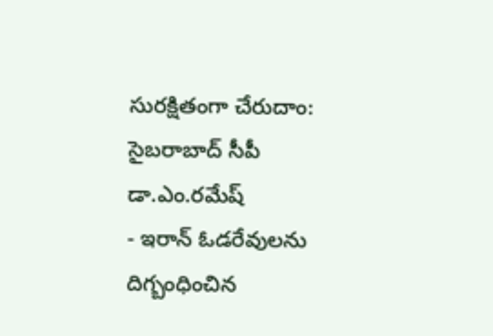సురక్షితంగా చేరుదాం: సైబరాబాద్ సీపీ డా.ఎం.రమేష్
- ఇరాన్ ఓడరేవులను దిగ్బంధించిన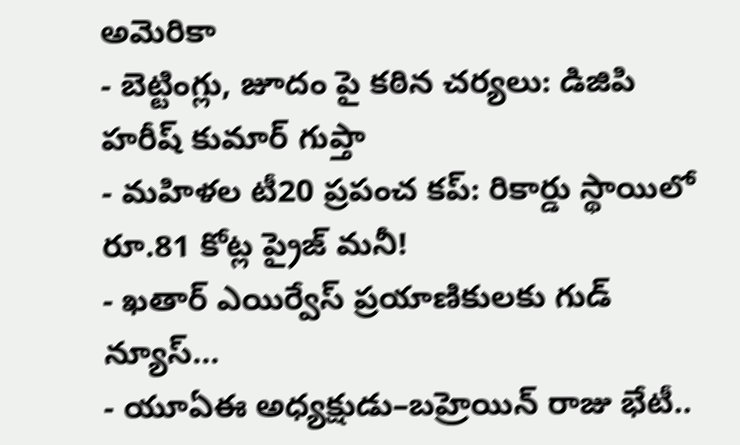అమెరికా
- బెట్టింగ్లు, జూదం పై కఠిన చర్యలు: డిజిపి హరీష్ కుమార్ గుప్తా
- మహిళల టీ20 ప్రపంచ కప్: రికార్డు స్థాయిలో రూ.81 కోట్ల ప్రైజ్ మనీ!
- ఖతార్ ఎయిర్వేస్ ప్రయాణికులకు గుడ్ న్యూస్...
- యూఏఈ అధ్యక్షుడు–బహ్రెయిన్ రాజు భేటీ..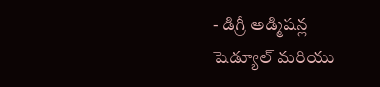- డిగ్రీ అడ్మిషన్ల షెడ్యూల్ మరియు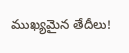ముఖ్యమైన తేదీలు!